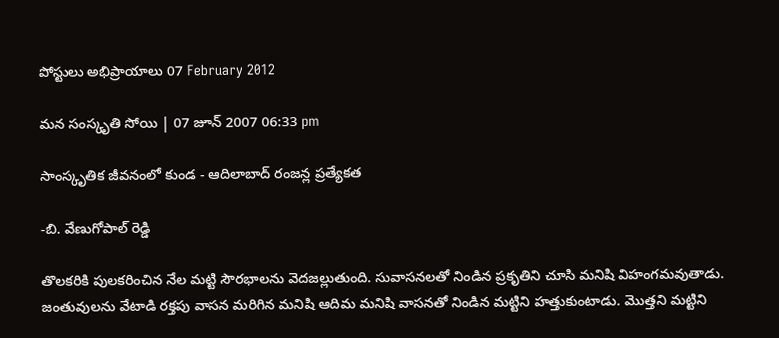పోస్టులు అభిప్రాయాలు 07 February 2012

మన సంస్కృతి సోయి | 07 జూన్ 2007 06:33 pm

సాంస్కృతిక జీవనంలో కుండ - ఆదిలాబాద్‌ రంజన్ల ప్రత్యేకత

-బి. వేణుగోపాల్‌ రెడ్డి

తొలకరికి పులకరించిన నేల మట్టి సౌరభాలను వెదజల్లుతుంది. సువాసనలతో నిండిన ప్రకృతిని చూసి మనిషి విహంగమవుతాడు. జంతువులను వేటాడి రక్తపు వాసన మరిగిన మనిషి ఆదిమ మనిషి వాసనతో నిండిన మట్టిని హత్తుకుంటాడు. మొత్తని మట్టిని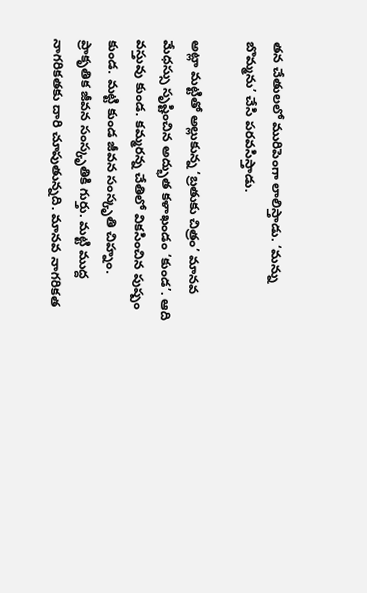తన చేతులలో మురిపెంగా లాలిస్తాడు. ‘మన్ను బొమ్మను’ చేసి పరవసిస్తాడు.

అట్లా మట్టితో అల్లుకున్న ‘బ్రతుకు చిత్రం’ మానవ మేధస్సు సృష్టించిన అద్భుత కళాఖండం ‘కుండ’. ఆది వస్తువు కుండ. కమ్మరన్న చేతిలో వికసించిన పుష్పం కుండ. మట్టి కుండ జీవన సంస్కృతి చిహ్నం. ప్రాకృతిక జీవన సంస్కృతికి గుర్తు. మట్టి ముద్ద నాగరికతకు దారి చూపుతున్నది. మానవ నాగరికత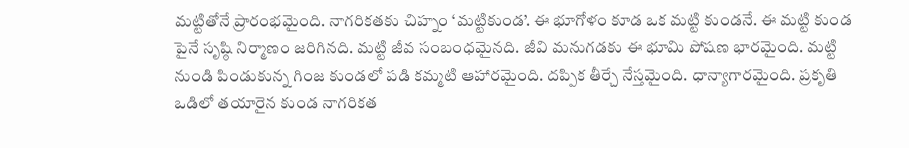మట్టితోనే ప్రారంభమైంది. నాగరికతకు చిహ్నం ‘మట్టికుండ’. ఈ భూగోళం కూడ ఒక మట్టి కుండనే. ఈ మట్టి కుండ పైనే సృష్ఠి నిర్మాణం జరిగినది. మట్టి జీవ సంబంధమైనది. జీవి మనుగడకు ఈ భూమి పోషణ భారమైంది. మట్టి నుండి పిండుకున్న గింజ కుండలో పడి కమ్మటి ఆహారమైంది. దప్పిక తీర్చే నేస్తమైంది. ధాన్యాగారమైంది. ప్రకృతి ఒడిలో తయారైన కుండ నాగరికత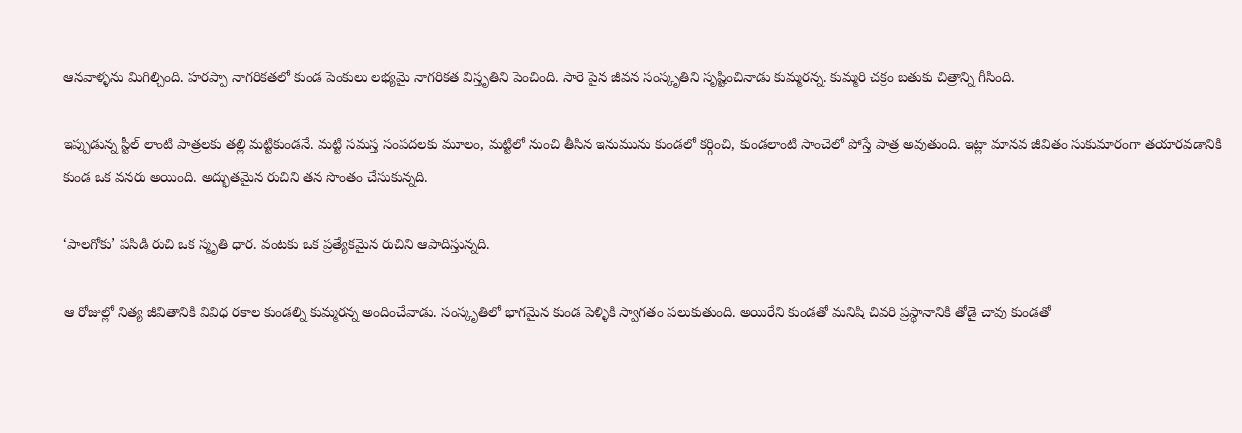ఆనవాళ్ళను మిగిల్చింది. హరప్పా నాగరికతలో కుండ పెంకులు లభ్యమై నాగరికత విస్తృతిని పెంచింది. సారె పైన జీవన సంస్కృతిని సృష్టించినాడు కుమ్మరన్న. కుమ్మరి చక్రం బతుకు చిత్రాన్ని గీసింది.

ఇప్పుడున్న స్టీల్‌ లాంటి పాత్రలకు తల్లి మట్టికుండనే. మట్టి సమస్త సంపదలకు మూలం, మట్టిలో నుంచి తీసిన ఇనుమును కుండలో కర్గించి, కుండలాంటి సాంచెలో పోస్తే పాత్ర అవుతుంది. ఇట్లా మానవ జీవితం సుకుమారంగా తయారవడానికి కుండ ఒక వనరు అయింది. అద్భుతమైన రుచిని తన సొంతం చేసుకున్నది.

‘పాలగోకు’ పసిడి రుచి ఒక స్మృతి ధార. వంటకు ఒక ప్రత్యేకమైన రుచిని ఆపాదిస్తున్నది.

ఆ రోజుల్లో నిత్య జీవితానికి వివిధ రకాల కుండల్ని కుమ్మరన్న అందించేవాడు. సంస్కృతిలో భాగమైన కుండ పెళ్ళికి స్వాగతం పలుకుతుంది. అయిరేని కుండతో మనిషి చివరి ప్రస్థానానికి తోడై చావు కుండతో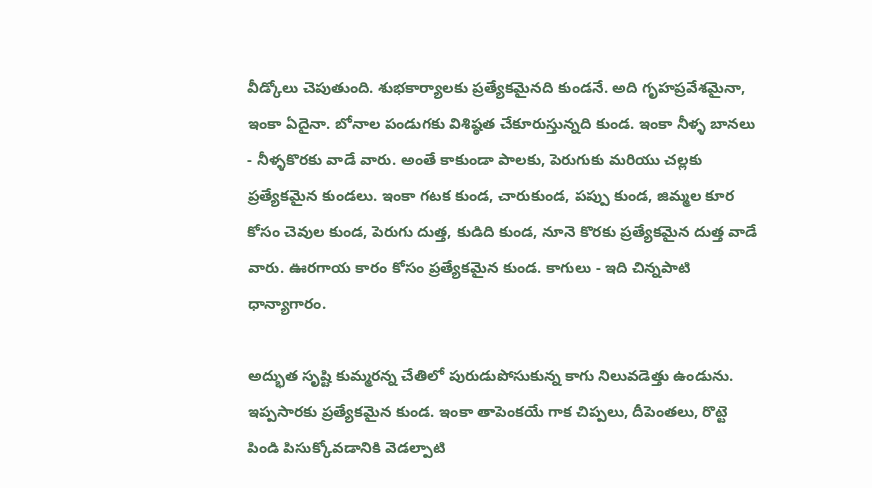వీడ్కోలు చెపుతుంది. శుభకార్యాలకు ప్రత్యేకమైనది కుండనే. అది గృహప్రవేశమైనా, ఇంకా ఏదైనా. బోనాల పండుగకు విశిష్ఠత చేకూరుస్తున్నది కుండ. ఇంకా నీళ్ళ బానలు - నీళ్ళకొరకు వాడే వారు. అంతే కాకుండా పాలకు, పెరుగుకు మరియు చల్లకు ప్రత్యేకమైన కుండలు. ఇంకా గటక కుండ, చారుకుండ, పప్పు కుండ, జిమ్మల కూర కోసం చెవుల కుండ, పెరుగు దుత్త, కుడిది కుండ, నూనె కొరకు ప్రత్యేకమైన దుత్త వాడే వారు. ఊరగాయ కారం కోసం ప్రత్యేకమైన కుండ. కాగులు - ఇది చిన్నపాటి ధాన్యాగారం.

అద్భుత సృష్టి కుమ్మరన్న చేతిలో పురుడుపోసుకున్న కాగు నిలువడెత్తు ఉండును. ఇప్పసారకు ప్రత్యేకమైన కుండ. ఇంకా తాపెంకయే గాక చిప్పలు, దీపెంతలు, రొట్టె పిండి పిసుక్కోవడానికి వెడల్పాటి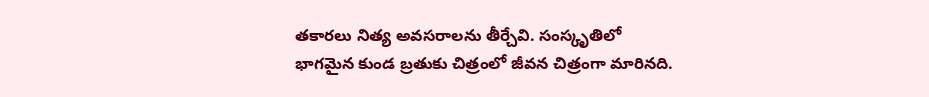తకారలు నిత్య అవసరాలను తీర్చేవి. సంస్కృతిలో భాగమైన కుండ బ్రతుకు చిత్రంలో జీవన చిత్రంగా మారినది.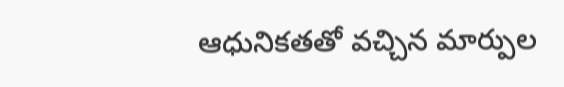ఆధునికతతో వచ్చిన మార్పుల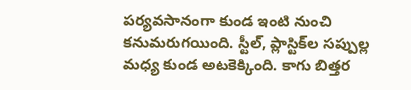పర్యవసానంగా కుండ ఇంటి నుంచి కనుమరుగయింది. స్టీల్‌, ప్లాస్టిక్‌ల సప్పుల్ల మధ్య కుండ అటకెక్కింది. కాగు బిత్తర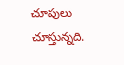చూపులు చూస్తున్నది.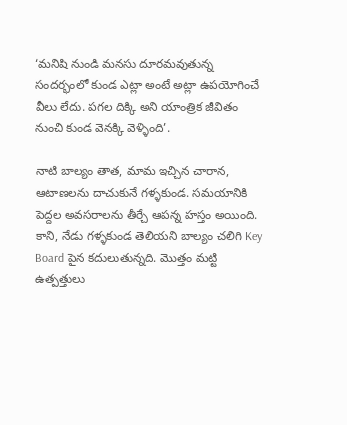‘మనిషి నుండి మనసు దూరమవుతున్న సందర్భంలో కుండ ఎట్లా అంటే అట్లా ఉపయోగించే వీలు లేదు. పగల దిక్కి అని యాంత్రిక జీవితం నుంచి కుండ వెనక్కి వెళ్ళింది’.

నాటి బాల్యం తాత, మామ ఇచ్చిన చారాన, ఆటాణలను దాచుకునే గళ్ళకుండ. సమయానికి పెద్దల అవసరాలను తీర్చే ఆపన్న హస్తం అయింది. కాని, నేడు గళ్ళకుండ తెలియని బాల్యం చలిగి Key Board పైన కదులుతున్నది. మొత్తం మట్టి ఉత్పత్తులు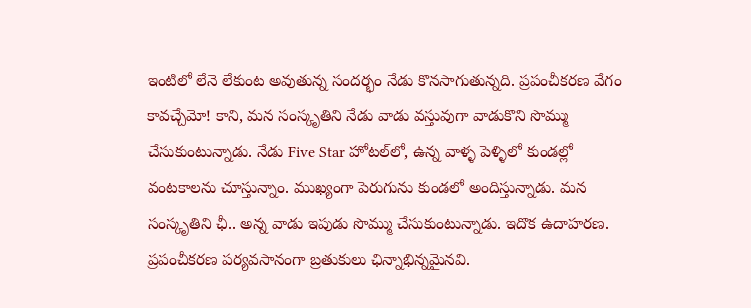ఇంటిలో లేనె లేకుంట అవుతున్న సందర్భం నేడు కొనసాగుతున్నది. ప్రపంచీకరణ వేగం కావచ్చేమో! కాని, మన సంస్కృతిని నేడు వాడు వస్తువుగా వాడుకొని సొమ్ము చేసుకుంటున్నాడు. నేడు Five Star హోటల్‌లో, ఉన్న వాళ్ళ పెళ్ళిలో కుండల్లో వంటకాలను చూస్తున్నాం. ముఖ్యంగా పెరుగును కుండలో అందిస్తున్నాడు. మన సంస్కృతిని ఛీ.. అన్న వాడు ఇపుడు సొమ్ము చేసుకుంటున్నాడు. ఇదొక ఉదాహరణ. ప్రపంచీకరణ పర్యవసానంగా బ్రతుకులు ఛిన్నాభిన్నమైనవి.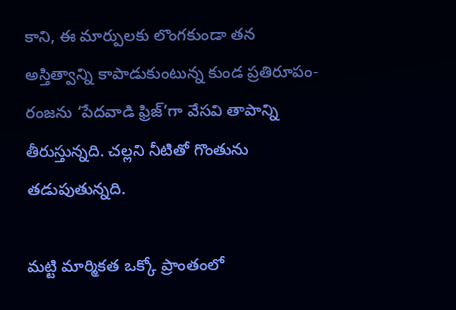కాని, ఈ మార్పులకు లొంగకుండా తన అస్తిత్వాన్ని కాపాడుకుంటున్న కుండ ప్రతిరూపం-రంజను ‘పేదవాడి ఫ్రిజ్‌’గా వేసవి తాపాన్ని తీరుస్తున్నది. చల్లని నీటితో గొంతును తడుపుతున్నది.

మట్టి మార్మికత ఒక్కో ప్రాంతంలో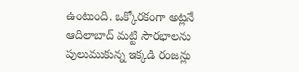ఉంటుంది. ఒక్కోరకంగా అట్లనే ఆదిలాబాద్‌ మట్టి సౌరభాలను పులుముకున్న ఇక్కడి రంజన్లు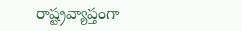రాష్ట్రవ్యాప్తంగా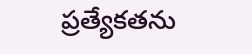ప్రత్యేకతను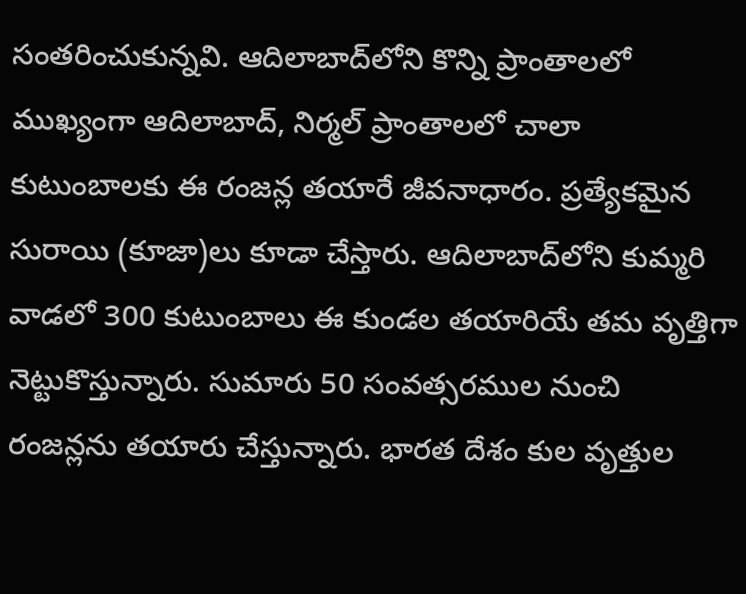సంతరించుకున్నవి. ఆదిలాబాద్‌లోని కొన్ని ప్రాంతాలలో ముఖ్యంగా ఆదిలాబాద్‌, నిర్మల్‌ ప్రాంతాలలో చాలా కుటుంబాలకు ఈ రంజన్ల తయారే జీవనాధారం. ప్రత్యేకమైన సురాయి (కూజా)లు కూడా చేస్తారు. ఆదిలాబాద్‌లోని కుమ్మరి వాడలో 300 కుటుంబాలు ఈ కుండల తయారియే తమ వృత్తిగా నెట్టుకొస్తున్నారు. సుమారు 50 సంవత్సరముల నుంచి రంజన్లను తయారు చేస్తున్నారు. భారత దేశం కుల వృత్తుల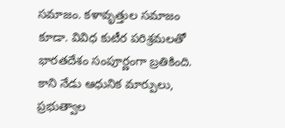సమాజం. కళావృత్తుల సమాజం కూడా. వివిధ కుటీర పరిశ్రమలతో భారతదేశం సంపూర్ణంగా బ్రతికింది. కాని నేడు ఆధునిక మార్పులు, ప్రభుత్వాల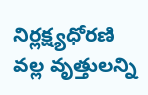నిర్లక్ష్యధోరణి వల్ల వృత్తులన్ని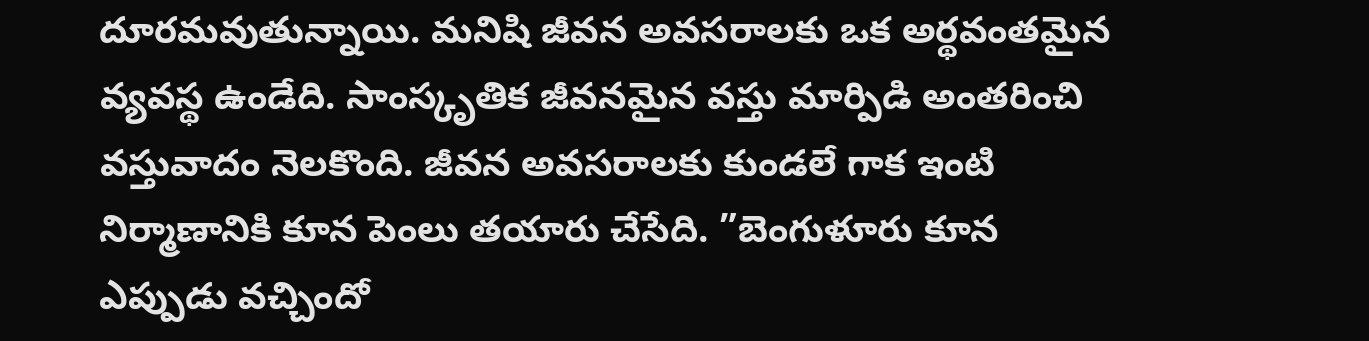దూరమవుతున్నాయి. మనిషి జీవన అవసరాలకు ఒక అర్థవంతమైన వ్యవస్థ ఉండేది. సాంస్కృతిక జీవనమైన వస్తు మార్పిడి అంతరించి వస్తువాదం నెలకొంది. జీవన అవసరాలకు కుండలే గాక ఇంటి నిర్మాణానికి కూన పెంలు తయారు చేసేది. ”బెంగుళూరు కూన ఎప్పుడు వచ్చిందో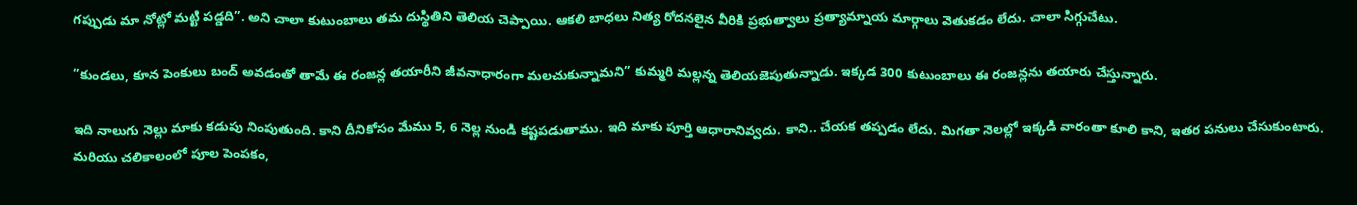గప్పుడు మా నోట్లో మట్టి పడ్డది”. అని చాలా కుటుంబాలు తమ దుస్థితిని తెలియ చెప్పాయి. ఆకలి బాధలు నిత్య రోదనలైన వీరికి ప్రభుత్వాలు ప్రత్యామ్నాయ మార్గాలు వెతుకడం లేదు. చాలా సిగ్గుచేటు.

”కుండలు, కూన పెంకులు బంద్‌ అవడంతో తామే ఈ రంజన్ల తయారీని జీవనాధారంగా మలచుకున్నామని” కుమ్మరి మల్లన్న తెలియజెపుతున్నాడు. ఇక్కడ 300 కుటుంబాలు ఈ రంజన్లను తయారు చేస్తున్నారు.

ఇది నాలుగు నెల్లు మాకు కడుపు నింపుతుంది. కాని దీనికోసం మేము 5, 6 నెల్ల నుండి కష్టపడుతాము. ఇది మాకు పూర్తి ఆధారానివ్వదు. కాని.. చేయక తప్పడం లేదు. మిగతా నెలల్లో ఇక్కడి వారంతా కూలి కాని, ఇతర పనులు చేసుకుంటారు. మరియు చలికాలంలో పూల పెంపకం,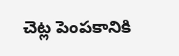చెట్ల పెంపకానికి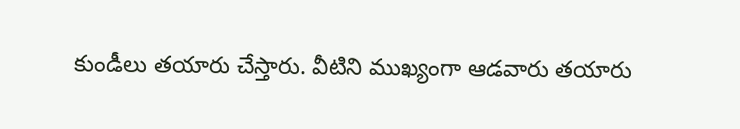కుండీలు తయారు చేస్తారు. వీటిని ముఖ్యంగా ఆడవారు తయారు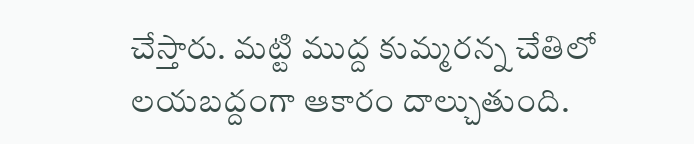చేస్తారు. మట్టి ముద్ద కుమ్మరన్న చేతిలో లయబద్దంగా ఆకారం దాల్చుతుంది.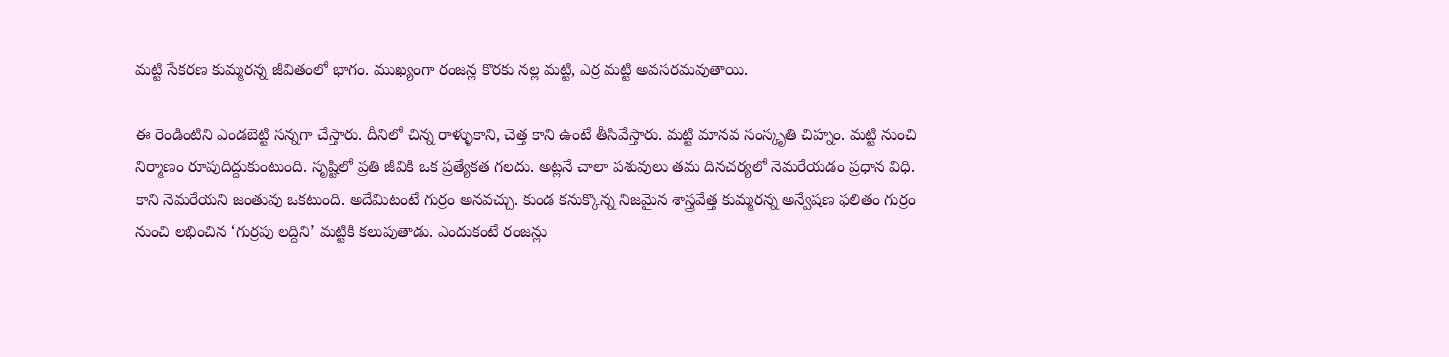మట్టి సేకరణ కుమ్మరన్న జీవితంలో భాగం. ముఖ్యంగా రంజన్ల కొరకు నల్ల మట్టి, ఎర్ర మట్టి అవసరమవుతాయి.

ఈ రెండింటిని ఎండబెట్టి సన్నగా చేస్తారు. దీనిలో చిన్న రాళ్ళుకాని, చెత్త కాని ఉంటే తీసివేస్తారు. మట్టి మానవ సంస్కృతి చిహ్నం. మట్టి నుంచి నిర్మాణం రూపుదిద్దుకుంటుంది. సృష్టిలో ప్రతి జీవికి ఒక ప్రత్యేకత గలదు. అట్లనే చాలా పశువులు తమ దినచర్యలో నెమరేయడం ప్రధాన విధి. కాని నెమరేయని జంతువు ఒకటుంది. అదేమిటంటే గుర్రం అనవచ్చు. కుండ కనుక్కొన్న నిజమైన శాస్త్రవేత్త కుమ్మరన్న అన్వేషణ ఫలితం గుర్రం నుంచి లభించిన ‘గుర్రపు లద్దిని’ మట్టికి కలుపుతాడు. ఎందుకంటే రంజన్లు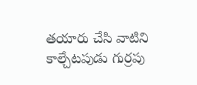తయారు చేసి వాటిని కాల్చేటపుడు గుర్రపు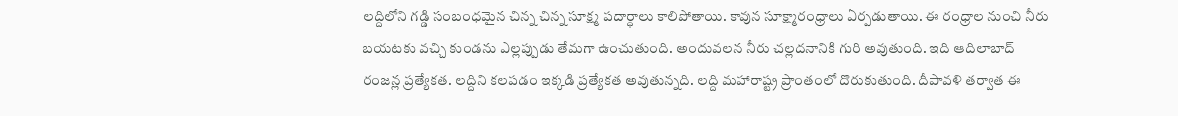లద్దిలోని గడ్డి సంబంధమైన చిన్న చిన్న సూక్ష్మ పదార్ధాలు కాలిపోతాయి. కావున సూక్ష్మారంధ్రాలు ఏర్పడుతాయి. ఈ రంధ్రాల నుంచి నీరు బయటకు వచ్చి కుండను ఎల్లప్పుడు తేమగా ఉంచుతుంది. అందువలన నీరు చల్లదనానికి గురి అవుతుంది. ఇది ఆదిలాబాద్‌ రంజన్ల ప్రత్యేకత. లద్దిని కలపడం ఇక్కడి ప్రత్యేకత అవుతున్నది. లద్ది మహారాష్ట్ర ప్రాంతంలో దొరుకుతుంది. దీపావళి తర్వాత ఈ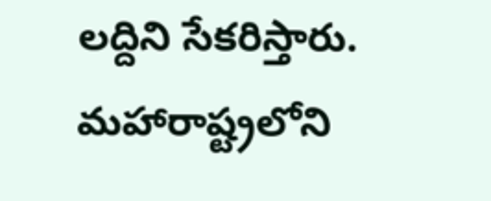లద్దిని సేకరిస్తారు. మహారాష్ట్రలోని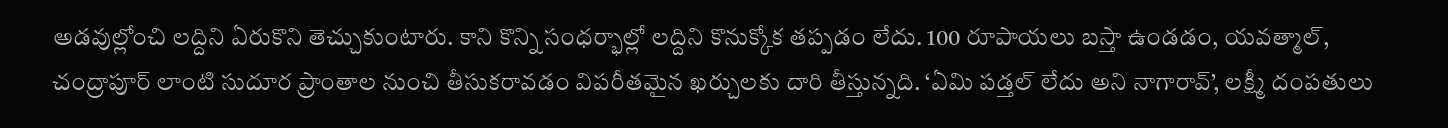అడవుల్లోంచి లద్దిని ఏరుకొని తెచ్చుకుంటారు. కాని కొన్ని సంధర్భాల్లో లద్దిని కొనుక్కోక తప్పడం లేదు. 100 రూపాయలు బస్తా ఉండడం, యవత్మాల్‌, చంద్రాపూర్‌ లాంటి సుదూర ప్రాంతాల నుంచి తీసుకరావడం విపరీతమైన ఖర్చులకు దారి తీస్తున్నది. ‘ఏమి పడ్తల్‌ లేదు అని నాగారావ్‌’, లక్ష్మీ దంపతులు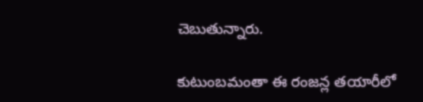చెబుతున్నారు.

కుటుంబమంతా ఈ రంజన్ల తయారీలో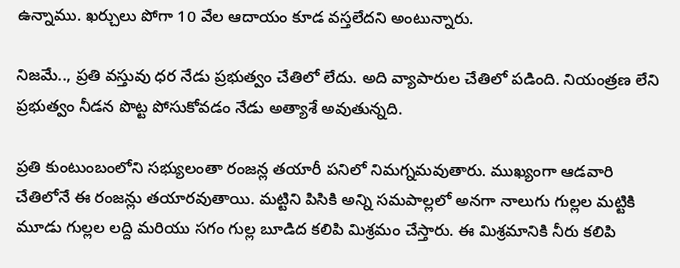ఉన్నాము. ఖర్చులు పోగా 10 వేల ఆదాయం కూడ వస్తలేదని అంటున్నారు.

నిజమే.., ప్రతి వస్తువు ధర నేడు ప్రభుత్వం చేతిలో లేదు. అది వ్యాపారుల చేతిలో పడింది. నియంత్రణ లేని ప్రభుత్వం నీడన పొట్ట పోసుకోవడం నేడు అత్యాశే అవుతున్నది.

ప్రతి కుంటుంబంలోని సభ్యులంతా రంజన్ల తయారీ పనిలో నిమగ్నమవుతారు. ముఖ్యంగా ఆడవారి చేతిలోనే ఈ రంజన్లు తయారవుతాయి. మట్టిని పిసికి అన్ని సమపాల్లలో అనగా నాలుగు గుల్లల మట్టికి మూడు గుల్లల లద్ది మరియు సగం గుల్ల బూడిద కలిపి మిశ్రమం చేస్తారు. ఈ మిశ్రమానికి నీరు కలిపి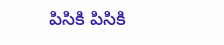పిసికి పిసికి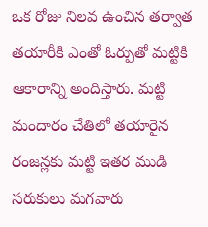ఒక రోజు నిలవ ఉంచిన తర్వాత తయారీకి ఎంతో ఓర్పుతో మట్టికి ఆకారాన్ని అందిస్తారు. మట్టి మందారం చేతిలో తయారైన రంజన్లకు మట్టి ఇతర ముడి సరుకులు మగవారు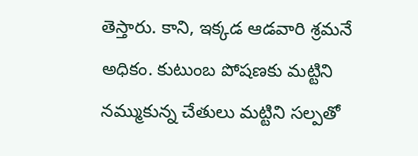తెస్తారు. కాని, ఇక్కడ ఆడవారి శ్రమనే అధికం. కుటుంబ పోషణకు మట్టిని నమ్ముకున్న చేతులు మట్టిని సల్పతో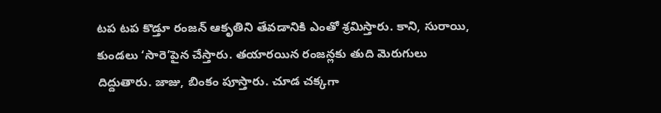టప టప కొడ్తూ రంజన్‌ ఆకృతిని తేవడానికి ఎంతో శ్రమిస్తారు. కాని, సురాయి, కుండలు ‘సారె’పైన చేస్తారు. తయారయిన రంజన్లకు తుది మెరుగులు దిద్దుతారు. జాజు, బింకం పూస్తారు. చూడ చక్కగా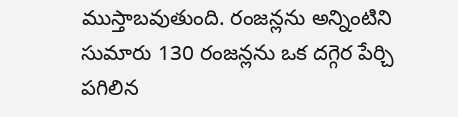ముస్తాబవుతుంది. రంజన్లను అన్నింటిని సుమారు 130 రంజన్లను ఒక దగ్గెర పేర్చి పగిలిన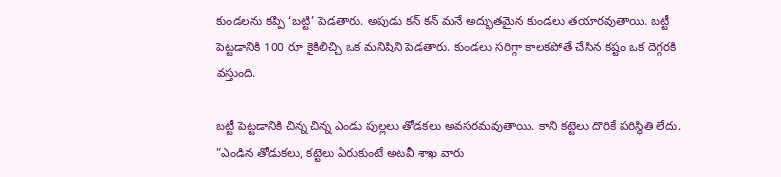కుండలను కప్పి ‘బట్టి’ పెడతారు. అపుడు కన్‌ కన్‌ మనే అద్భుతమైన కుండలు తయారవుతాయి. బట్టీ పెట్టడానికి 100 రూ కైకిలిచ్చి ఒక మనిషిని పెడతారు. కుండలు సరిగ్గా కాలకపోతే చేసిన కష్టం ఒక దెగ్గరకి వస్తుంది.

బట్టీ పెట్టడానికి చిన్న చిన్న ఎండు పుల్లలు తోడకలు అవసరమవుతాయి. కాని కట్టెలు దొరికే పరిస్థితి లేదు. ”ఎండిన తోడుకలు, కట్టెలు ఏరుకుంటే అటవీ శాఖ వారు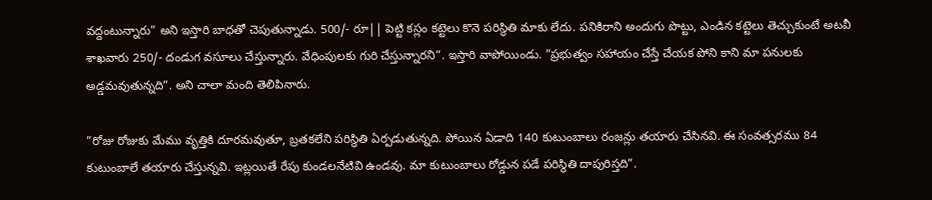వద్దంటున్నారు” అని ఇస్తారి బాధతో చెపుతున్నాడు. 500/- రూ|| పెట్టి కస్లం కట్టెలు కొనె పరిస్థితి మాకు లేదు. పనికిరాని అందుగు పొట్టు, ఎండిన కట్టెలు తెచ్చుకుంటే అటవీ శాఖవారు 250/- దండుగ వసూలు చేస్తున్నారు. వేధింపులకు గురి చేస్తున్నారని”. ఇస్తారి వాపోయిండు. ”ప్రభుత్వం సహాయం చేస్తే చేయక పోని కాని మా పనులకు అడ్డమవుతున్నది”. అని చాలా మంది తెలిపినారు.

”రోజు రోజుకు మేము వృత్తికి దూరమవుతూ, బ్రతకలేని పరిస్థితి ఏర్పడుతున్నది. పోయిన ఏడాది 140 కుటుంబాలు రంజన్లు తయారు చేసినవి. ఈ సంవత్సరము 84 కుటుంబాలే తయారు చేస్తున్నవి. ఇట్లయితే రేపు కుండలనేటివి ఉండవు. మా కుటుంబాలు రోడ్డున పడే పరిస్థితి దాపురిస్తది”.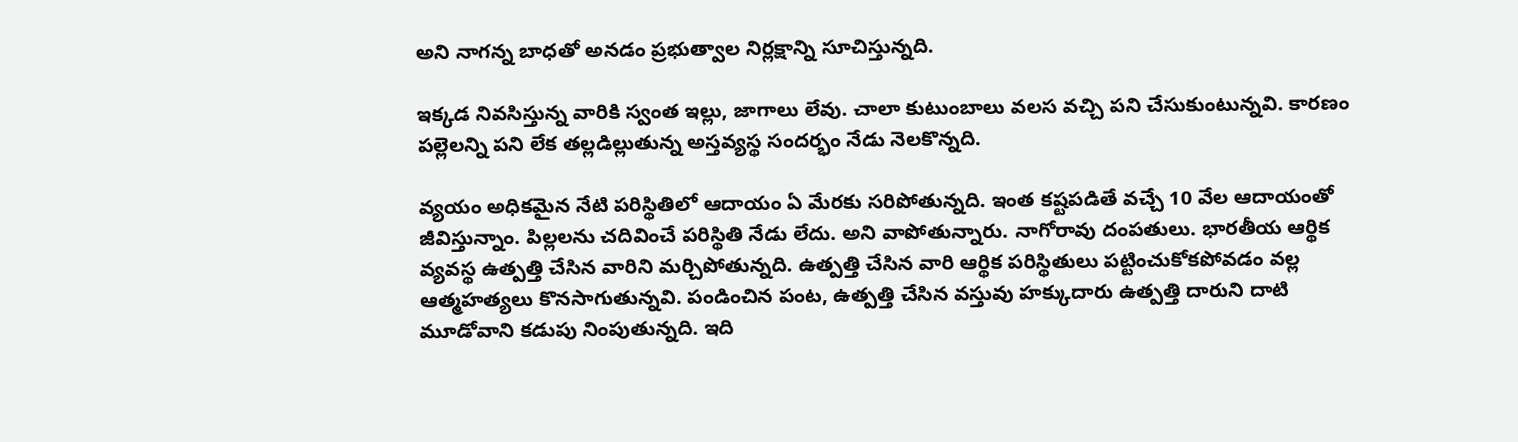అని నాగన్న బాధతో అనడం ప్రభుత్వాల నిర్లక్షాన్ని సూచిస్తున్నది.

ఇక్కడ నివసిస్తున్న వారికి స్వంత ఇల్లు, జాగాలు లేవు. చాలా కుటుంబాలు వలస వచ్చి పని చేసుకుంటున్నవి. కారణం పల్లెలన్ని పని లేక తల్లడిల్లుతున్న అస్తవ్యస్థ సందర్భం నేడు నెలకొన్నది.

వ్యయం అధికమైన నేటి పరిస్థితిలో ఆదాయం ఏ మేరకు సరిపోతున్నది. ఇంత కష్టపడితే వచ్చే 10 వేల ఆదాయంతో జీవిస్తున్నాం. పిల్లలను చదివించే పరిస్థితి నేడు లేదు. అని వాపోతున్నారు. నాగోరావు దంపతులు. భారతీయ ఆర్థిక వ్యవస్థ ఉత్పత్తి చేసిన వారిని మర్చిపోతున్నది. ఉత్పత్తి చేసిన వారి ఆర్థిక పరిస్థితులు పట్టించుకోకపోవడం వల్ల ఆత్మహత్యలు కొనసాగుతున్నవి. పండించిన పంట, ఉత్పత్తి చేసిన వస్తువు హక్కుదారు ఉత్పత్తి దారుని దాటి మూడోవాని కడుపు నింపుతున్నది. ఇది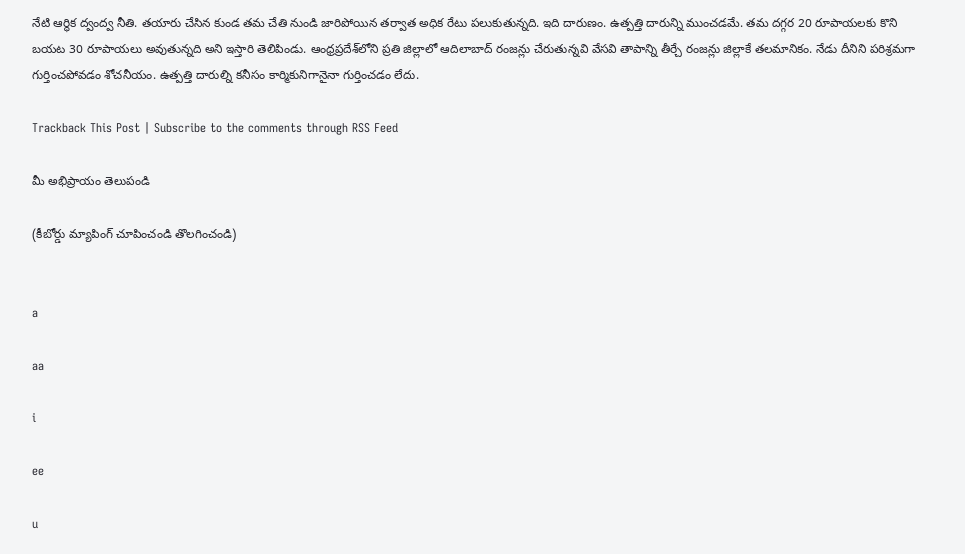నేటి ఆర్థిక ద్వంద్వ నీతి. తయారు చేసిన కుండ తమ చేతి నుండి జారిపోయిన తర్వాత అధిక రేటు పలుకుతున్నది. ఇది దారుణం. ఉత్పత్తి దారున్ని ముంచడమే. తమ దగ్గర 20 రూపాయలకు కొని బయట 30 రూపాయలు అవుతున్నది అని ఇస్తారి తెలిపిండు. ఆంధ్రప్రదేశ్‌లోని ప్రతి జిల్లాలో ఆదిలాబాద్‌ రంజన్లు చేరుతున్నవి వేసవి తాపాన్ని తీర్చే రంజన్లు జిల్లాకే తలమానికం. నేడు దీనిని పరిశ్రమగా గుర్తించపోవడం శోచనీయం. ఉత్పత్తి దారుల్ని కనీసం కార్మికునిగానైనా గుర్తించడం లేదు.

Trackback This Post | Subscribe to the comments through RSS Feed

మీ అభిప్రాయం తెలుపండి

(కీబోర్డు మ్యాపింగ్ చూపించండి తొలగించండి)


a

aa

i

ee

u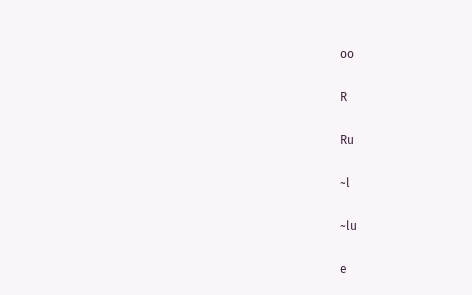oo

R

Ru

~l

~lu

e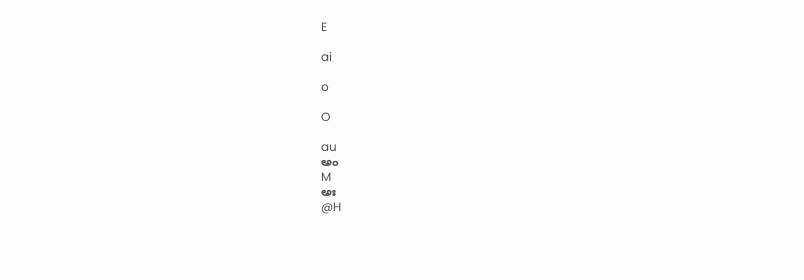E

ai

o

O

au
అం
M
అః
@H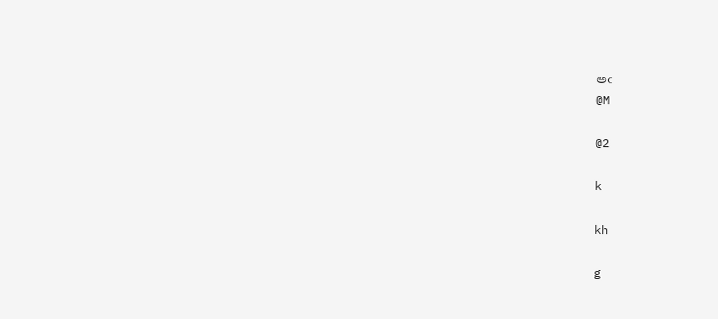అఁ
@M

@2

k

kh

g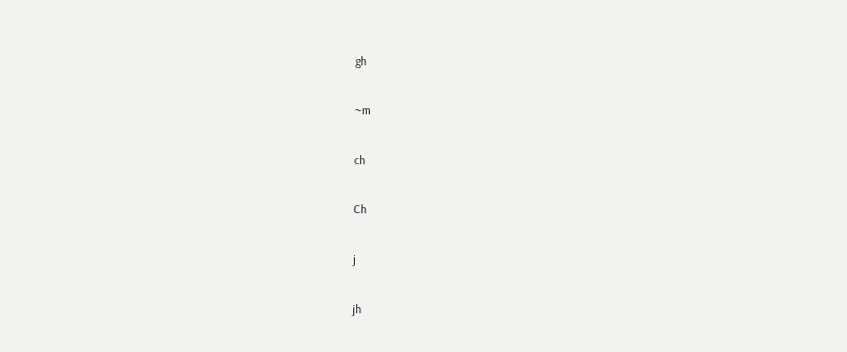gh

~m

ch

Ch

j

jh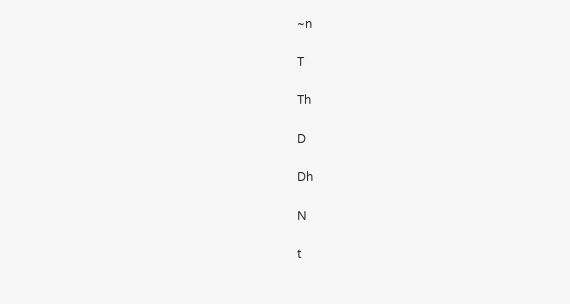~n

T

Th

D

Dh

N

t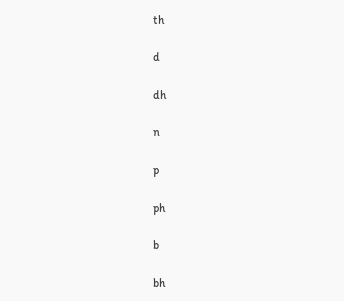th

d

dh

n

p

ph

b

bh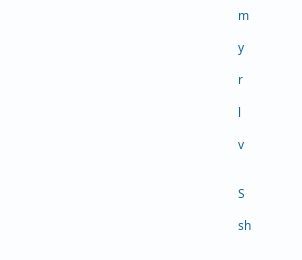m

y

r

l

v


S

sh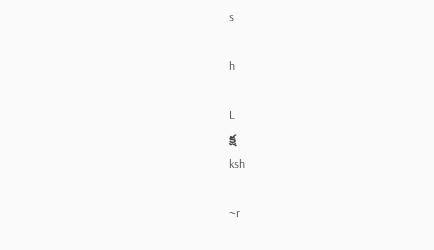s

h

L
క్ష
ksh

~r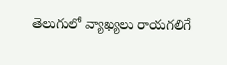తెలుగులో వ్యాఖ్యలు రాయగలిగే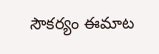సౌకర్యం ఈమాట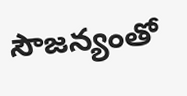సౌజన్యంతో